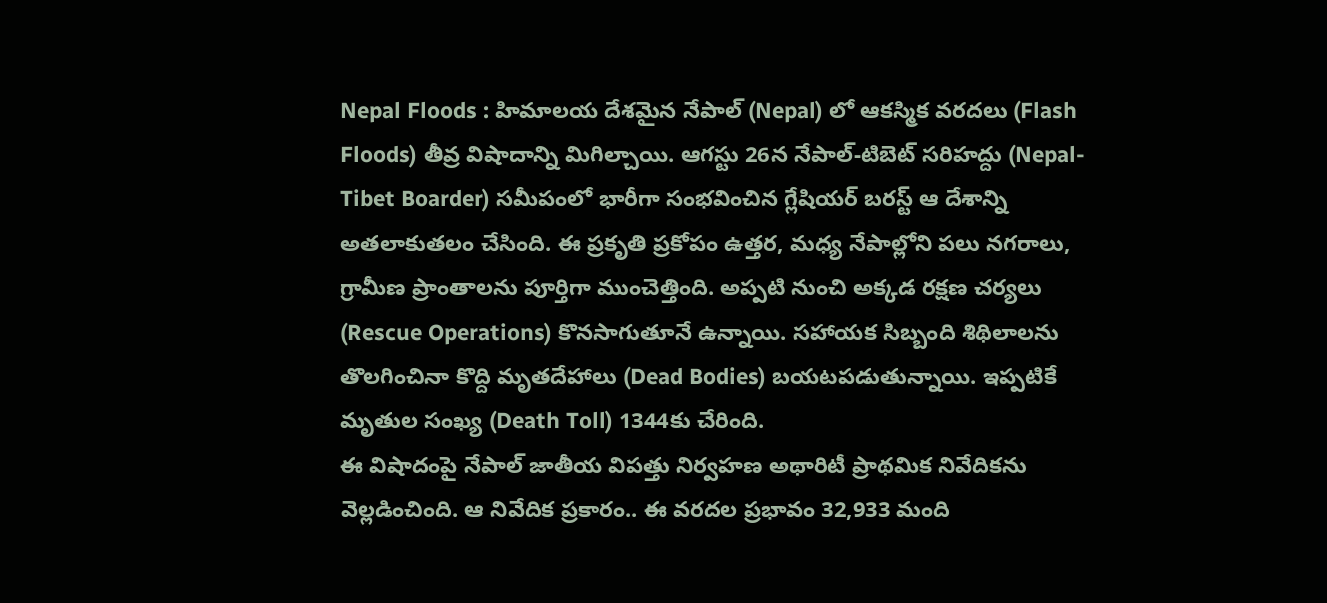Nepal Floods : హిమాలయ దేశమైన నేపాల్ (Nepal) లో ఆకస్మిక వరదలు (Flash Floods) తీవ్ర విషాదాన్ని మిగిల్చాయి. ఆగస్టు 26న నేపాల్-టిబెట్ సరిహద్దు (Nepal-Tibet Boarder) సమీపంలో భారీగా సంభవించిన గ్లేషియర్ బరస్ట్ ఆ దేశాన్ని అతలాకుతలం చేసింది. ఈ ప్రకృతి ప్రకోపం ఉత్తర, మధ్య నేపాల్లోని పలు నగరాలు, గ్రామీణ ప్రాంతాలను పూర్తిగా ముంచెత్తింది. అప్పటి నుంచి అక్కడ రక్షణ చర్యలు (Rescue Operations) కొనసాగుతూనే ఉన్నాయి. సహాయక సిబ్బంది శిథిలాలను తొలగించినా కొద్ది మృతదేహాలు (Dead Bodies) బయటపడుతున్నాయి. ఇప్పటికే మృతుల సంఖ్య (Death Toll) 1344కు చేరింది.
ఈ విషాదంపై నేపాల్ జాతీయ విపత్తు నిర్వహణ అథారిటీ ప్రాథమిక నివేదికను వెల్లడించింది. ఆ నివేదిక ప్రకారం.. ఈ వరదల ప్రభావం 32,933 మంది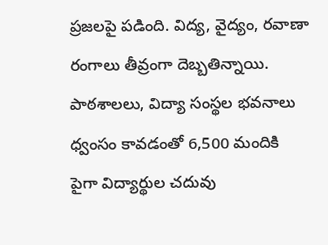ప్రజలపై పడింది. విద్య, వైద్యం, రవాణా రంగాలు తీవ్రంగా దెబ్బతిన్నాయి. పాఠశాలలు, విద్యా సంస్థల భవనాలు ధ్వంసం కావడంతో 6,500 మందికి పైగా విద్యార్థుల చదువు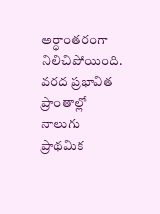అర్ధాంతరంగా నిలిచిపోయింది. వరద ప్రభావిత ప్రాంతాల్లో నాలుగు ప్రాథమిక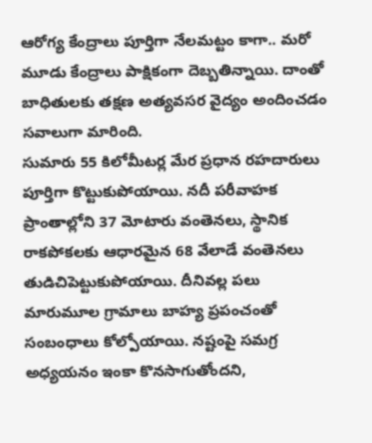ఆరోగ్య కేంద్రాలు పూర్తిగా నేలమట్టం కాగా.. మరో మూడు కేంద్రాలు పాక్షికంగా దెబ్బతిన్నాయి. దాంతో బాధితులకు తక్షణ అత్యవసర వైద్యం అందించడం సవాలుగా మారింది.
సుమారు 55 కిలోమీటర్ల మేర ప్రధాన రహదారులు పూర్తిగా కొట్టుకుపోయాయి. నదీ పరీవాహక ప్రాంతాల్లోని 37 మోటారు వంతెనలు, స్థానిక రాకపోకలకు ఆధారమైన 68 వేలాడే వంతెనలు తుడిచిపెట్టుకుపోయాయి. దీనివల్ల పలు మారుమూల గ్రామాలు బాహ్య ప్రపంచంతో సంబంధాలు కోల్పోయాయి. నష్టంపై సమగ్ర అధ్యయనం ఇంకా కొనసాగుతోందని,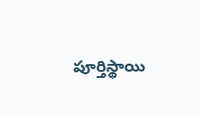పూర్తిస్థాయి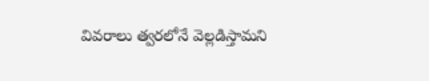వివరాలు త్వరలోనే వెల్లడిస్తామని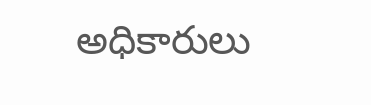అధికారులు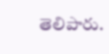తెలిపారు.